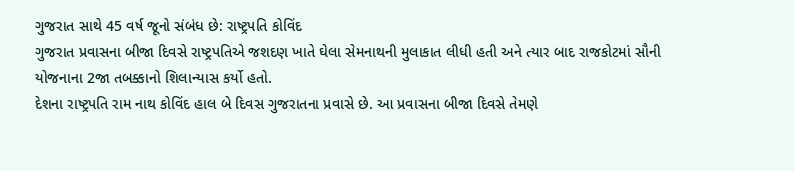ગુજરાત સાથે 45 વર્ષ જૂનો સંબંધ છે: રાષ્ટ્રપતિ કોવિંદ
ગુજરાત પ્રવાસના બીજા દિવસે રાષ્ટ્રપતિએ જશદણ ખાતે ઘેલા સેમનાથની મુલાકાત લીધી હતી અને ત્યાર બાદ રાજકોટમાં સૌની યોજનાના 2જા તબક્કાનો શિલાન્યાસ કર્યો હતો.
દેશના રાષ્ટ્રપતિ રામ નાથ કોવિંદ હાલ બે દિવસ ગુજરાતના પ્રવાસે છે. આ પ્રવાસના બીજા દિવસે તેમણે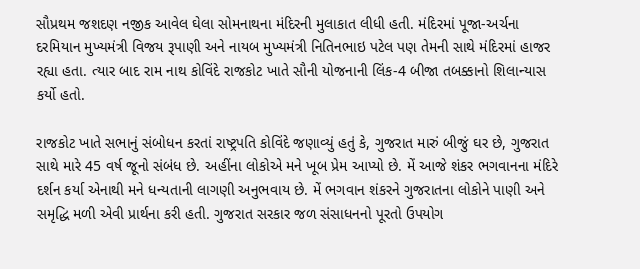સૌપ્રથમ જશદણ નજીક આવેલ ઘેલા સોમનાથના મંદિરની મુલાકાત લીધી હતી. મંદિરમાં પૂજા-અર્ચના દરમિયાન મુખ્યમંત્રી વિજય રૂપાણી અને નાયબ મુખ્યમંત્રી નિતિનભાઇ પટેલ પણ તેમની સાથે મંદિરમાં હાજર રહ્યા હતા. ત્યાર બાદ રામ નાથ કોવિંદે રાજકોટ ખાતે સૌની યોજનાની લિંક-4 બીજા તબક્કાનો શિલાન્યાસ કર્યો હતો.

રાજકોટ ખાતે સભાનું સંબોધન કરતાં રાષ્ટ્રપતિ કોવિંદે જણાવ્યું હતું કે, ગુજરાત મારું બીજું ઘર છે, ગુજરાત સાથે મારે 45 વર્ષ જૂનો સંબંધ છે. અહીંના લોકોએ મને ખૂબ પ્રેમ આપ્યો છે. મેં આજે શંકર ભગવાનના મંદિરે દર્શન કર્યા એનાથી મને ધન્યતાની લાગણી અનુભવાય છે. મેં ભગવાન શંકરને ગુજરાતના લોકોને પાણી અને સમૃદ્ધિ મળી એવી પ્રાર્થના કરી હતી. ગુજરાત સરકાર જળ સંસાધનનો પૂરતો ઉપયોગ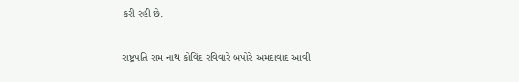કરી રહી છે.

રાષ્ટ્રપતિ રામ નાથ કોવિંદ રવિવારે બપોરે અમદાવાદ આવી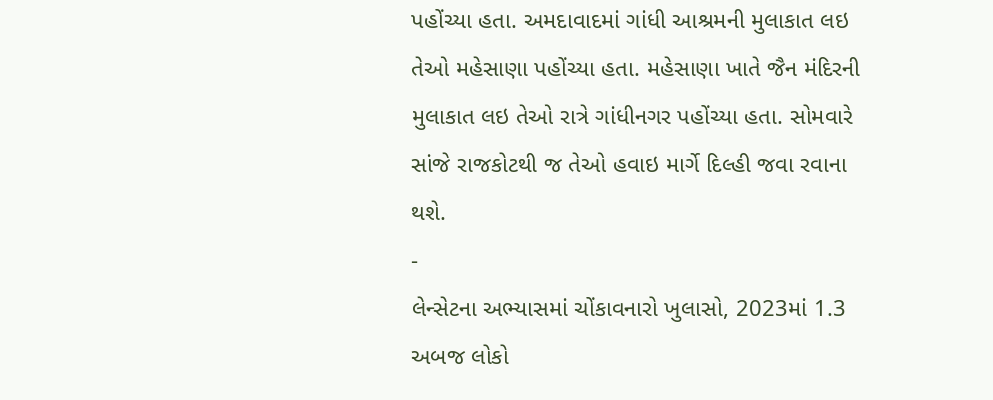પહોંચ્યા હતા. અમદાવાદમાં ગાંધી આશ્રમની મુલાકાત લઇ તેઓ મહેસાણા પહોંચ્યા હતા. મહેસાણા ખાતે જૈન મંદિરની મુલાકાત લઇ તેઓ રાત્રે ગાંધીનગર પહોંચ્યા હતા. સોમવારે સાંજે રાજકોટથી જ તેઓ હવાઇ માર્ગે દિલ્હી જવા રવાના થશે.
-
લેન્સેટના અભ્યાસમાં ચોંકાવનારો ખુલાસો, 2023માં 1.3 અબજ લોકો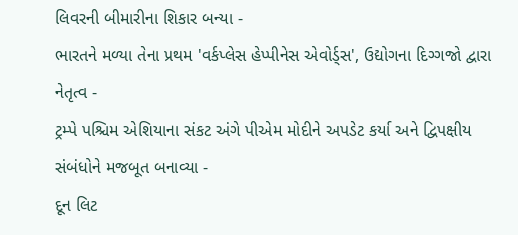લિવરની બીમારીના શિકાર બન્યા -
ભારતને મળ્યા તેના પ્રથમ 'વર્કપ્લેસ હેપ્પીનેસ એવોર્ડ્સ', ઉદ્યોગના દિગ્ગજો દ્વારા નેતૃત્વ -
ટ્રમ્પે પશ્ચિમ એશિયાના સંકટ અંગે પીએમ મોદીને અપડેટ કર્યા અને દ્વિપક્ષીય સંબંધોને મજબૂત બનાવ્યા -
દૂન લિટ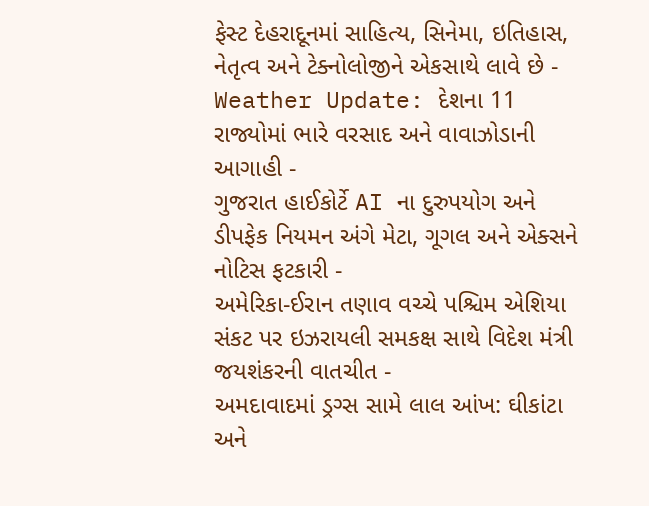ફેસ્ટ દેહરાદૂનમાં સાહિત્ય, સિનેમા, ઇતિહાસ, નેતૃત્વ અને ટેક્નોલોજીને એકસાથે લાવે છે -
Weather Update: દેશના 11 રાજ્યોમાં ભારે વરસાદ અને વાવાઝોડાની આગાહી -
ગુજરાત હાઈકોર્ટે AI ના દુરુપયોગ અને ડીપફેક નિયમન અંગે મેટા, ગૂગલ અને એક્સને નોટિસ ફટકારી -
અમેરિકા-ઈરાન તણાવ વચ્ચે પશ્ચિમ એશિયા સંકટ પર ઇઝરાયલી સમકક્ષ સાથે વિદેશ મંત્રી જયશંકરની વાતચીત -
અમદાવાદમાં ડ્રગ્સ સામે લાલ આંખ: ઘીકાંટા અને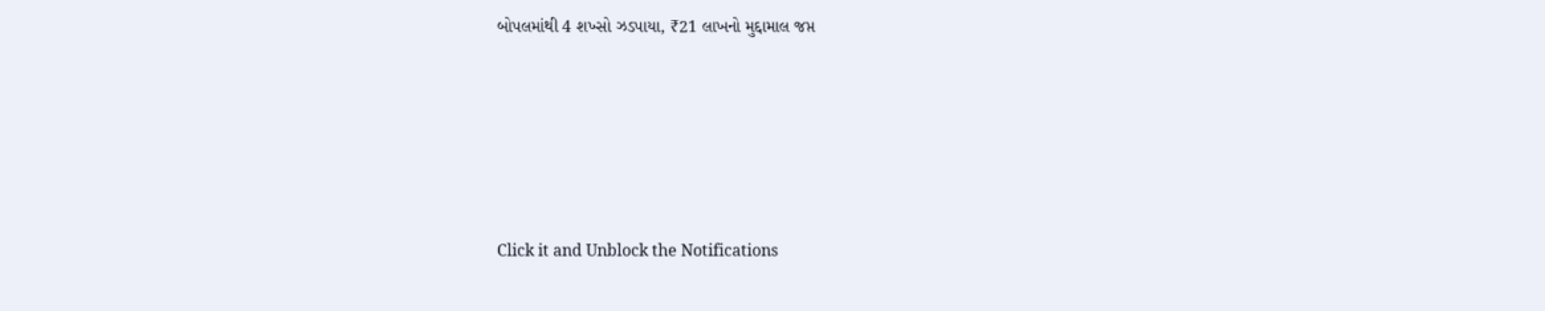બોપલમાંથી 4 શખ્સો ઝડપાયા, ₹21 લાખનો મુદ્દામાલ જપ્ત





Click it and Unblock the Notifications